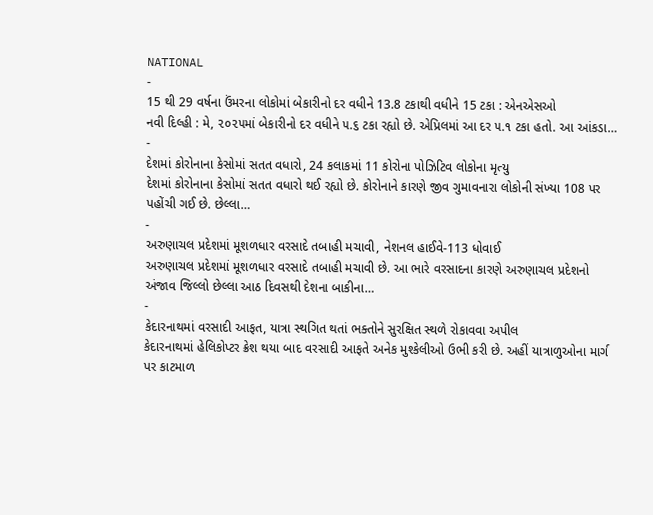NATIONAL
-
15 થી 29 વર્ષના ઉંમરના લોકોમાં બેકારીનો દર વધીને 13.8 ટકાથી વધીને 15 ટકા : એનએસઓ
નવી દિલ્હી : મે, ૨૦૨૫માં બેકારીનો દર વધીને ૫.૬ ટકા રહ્યો છે. એપ્રિલમાં આ દર ૫.૧ ટકા હતો. આ આંકડા…
-
દેશમાં કોરોનાના કેસોમાં સતત વધારો, 24 કલાકમાં 11 કોરોના પોઝિટિવ લોકોના મૃત્યુ
દેશમાં કોરોનાના કેસોમાં સતત વધારો થઈ રહ્યો છે. કોરોનાને કારણે જીવ ગુમાવનારા લોકોની સંખ્યા 108 પર પહોંચી ગઈ છે. છેલ્લા…
-
અરુણાચલ પ્રદેશમાં મૂશળધાર વરસાદે તબાહી મચાવી, નેશનલ હાઈવે-113 ધોવાઈ
અરુણાચલ પ્રદેશમાં મૂશળધાર વરસાદે તબાહી મચાવી છે. આ ભારે વરસાદના કારણે અરુણાચલ પ્રદેશનો અંજાવ જિલ્લો છેલ્લા આઠ દિવસથી દેશના બાકીના…
-
કેદારનાથમાં વરસાદી આફત, યાત્રા સ્થગિત થતાં ભક્તોને સુરક્ષિત સ્થળે રોકાવવા અપીલ
કેદારનાથમાં હેલિકોપ્ટર ક્રેશ થયા બાદ વરસાદી આફતે અનેક મુશ્કેલીઓ ઉભી કરી છે. અહીં યાત્રાળુઓના માર્ગ પર કાટમાળ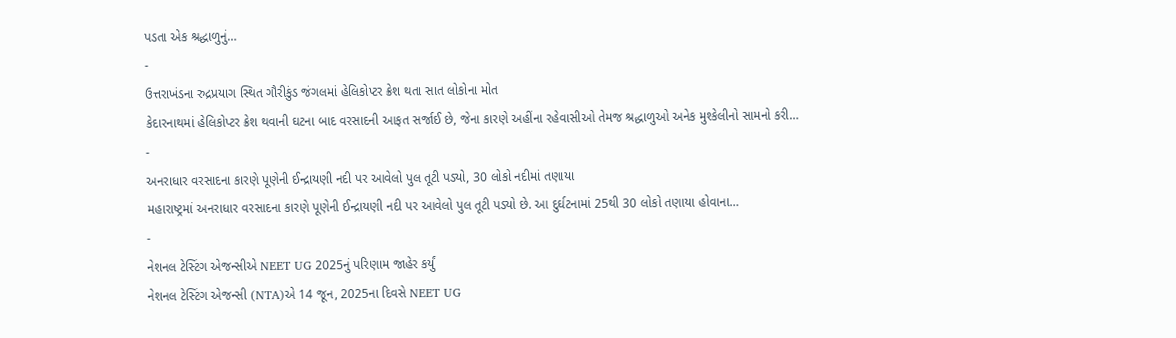પડતા એક શ્રદ્ધાળુનું…
-
ઉત્તરાખંડના રુદ્રપ્રયાગ સ્થિત ગૌરીકુંડ જંગલમાં હેલિકોપ્ટર ક્રેશ થતા સાત લોકોના મોત
કેદારનાથમાં હેલિકોપ્ટર ક્રેશ થવાની ઘટના બાદ વરસાદની આફત સર્જાઈ છે, જેના કારણે અહીંના રહેવાસીઓ તેમજ શ્રદ્ધાળુઓ અનેક મુશ્કેલીનો સામનો કરી…
-
અનરાધાર વરસાદના કારણે પૂણેની ઈન્દ્રાયણી નદી પર આવેલો પુલ તૂટી પડ્યો, 30 લોકો નદીમાં તણાયા
મહારાષ્ટ્રમાં અનરાધાર વરસાદના કારણે પૂણેની ઈન્દ્રાયણી નદી પર આવેલો પુલ તૂટી પડ્યો છે. આ દુર્ઘટનામાં 25થી 30 લોકો તણાયા હોવાના…
-
નેશનલ ટેસ્ટિંગ એજન્સીએ NEET UG 2025નું પરિણામ જાહેર કર્યું
નેશનલ ટેસ્ટિંગ એજન્સી (NTA)એ 14 જૂન, 2025ના દિવસે NEET UG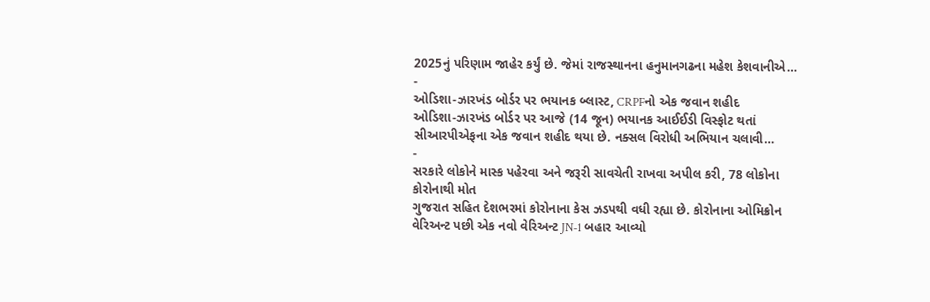2025નું પરિણામ જાહેર કર્યું છે. જેમાં રાજસ્થાનના હનુમાનગઢના મહેશ કેશવાનીએ…
-
ઓડિશા-ઝારખંડ બોર્ડર પર ભયાનક બ્લાસ્ટ, CRPFનો એક જવાન શહીદ
ઓડિશા-ઝારખંડ બોર્ડર પર આજે (14 જૂન) ભયાનક આઈઈડી વિસ્ફોટ થતાં સીઆરપીએફના એક જવાન શહીદ થયા છે. નક્સલ વિરોધી અભિયાન ચલાવી…
-
સરકારે લોકોને માસ્ક પહેરવા અને જરૂરી સાવચેતી રાખવા અપીલ કરી, 78 લોકોના કોરોનાથી મોત
ગુજરાત સહિત દેશભરમાં કોરોનાના કેસ ઝડપથી વધી રહ્યા છે. કોરોનાના ઓમિક્રોન વેરિઅન્ટ પછી એક નવો વેરિઅન્ટ JN-1 બહાર આવ્યો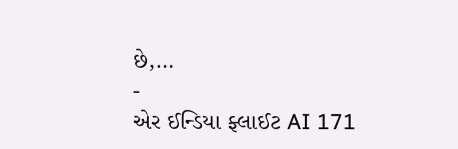છે,…
-
એર ઈન્ડિયા ફ્લાઈટ AI 171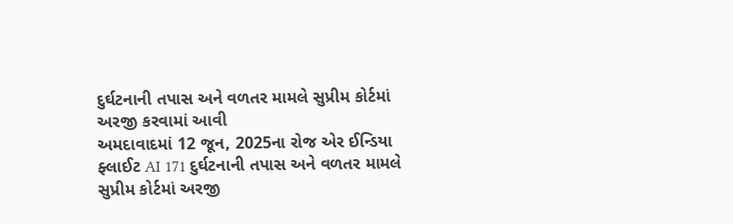દુર્ઘટનાની તપાસ અને વળતર મામલે સુપ્રીમ કોર્ટમાં અરજી કરવામાં આવી
અમદાવાદમાં 12 જૂન, 2025ના રોજ એર ઈન્ડિયા ફ્લાઈટ AI 171 દુર્ઘટનાની તપાસ અને વળતર મામલે સુપ્રીમ કોર્ટમાં અરજી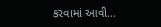કરવામાં આવી…